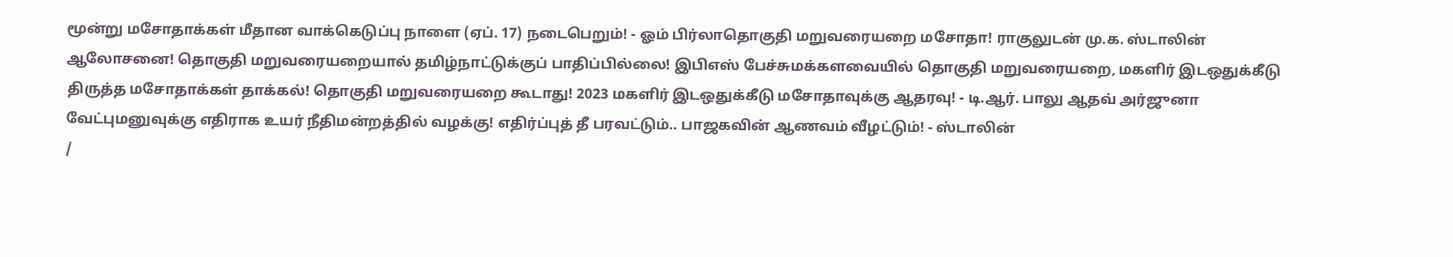மூன்று மசோதாக்கள் மீதான வாக்கெடுப்பு நாளை (ஏப். 17) நடைபெறும்! - ஓம் பிர்லாதொகுதி மறுவரையறை மசோதா! ராகுலுடன் மு.க. ஸ்டாலின் ஆலோசனை! தொகுதி மறுவரையறையால் தமிழ்நாட்டுக்குப் பாதிப்பில்லை! இபிஎஸ் பேச்சுமக்களவையில் தொகுதி மறுவரையறை, மகளிர் இடஒதுக்கீடு திருத்த மசோதாக்கள் தாக்கல்! தொகுதி மறுவரையறை கூடாது! 2023 மகளிர் இடஒதுக்கீடு மசோதாவுக்கு ஆதரவு! - டி.ஆர். பாலு ஆதவ் அர்ஜுனா வேட்புமனுவுக்கு எதிராக உயர் நீதிமன்றத்தில் வழக்கு! எதிர்ப்புத் தீ பரவட்டும்.. பாஜகவின் ஆணவம் வீழட்டும்! - ஸ்டாலின்
/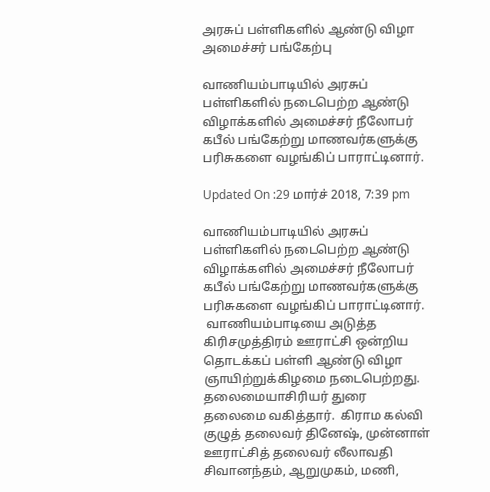அரசுப் பள்ளிகளில் ஆண்டு விழா அமைச்சர் பங்கேற்பு

வாணியம்பாடியில் அரசுப் பள்ளிகளில் நடைபெற்ற ஆண்டு விழாக்களில் அமைச்சர் நீலோபர் கபீல் பங்கேற்று மாணவர்களுக்கு பரிசுகளை வழங்கிப் பாராட்டினார்.

Updated On :29 மார்ச் 2018, 7:39 pm

வாணியம்பாடியில் அரசுப் பள்ளிகளில் நடைபெற்ற ஆண்டு விழாக்களில் அமைச்சர் நீலோபர் கபீல் பங்கேற்று மாணவர்களுக்கு பரிசுகளை வழங்கிப் பாராட்டினார்.
 வாணியம்பாடியை அடுத்த கிரிசமுத்திரம் ஊராட்சி ஒன்றிய தொடக்கப் பள்ளி ஆண்டு விழா ஞாயிற்றுக்கிழமை நடைபெற்றது. தலைமையாசிரியர் துரை  தலைமை வகித்தார்.  கிராம கல்வி குழுத் தலைவர் தினேஷ், முன்னாள் ஊராட்சித் தலைவர் லீலாவதி சிவானந்தம், ஆறுமுகம், மணி,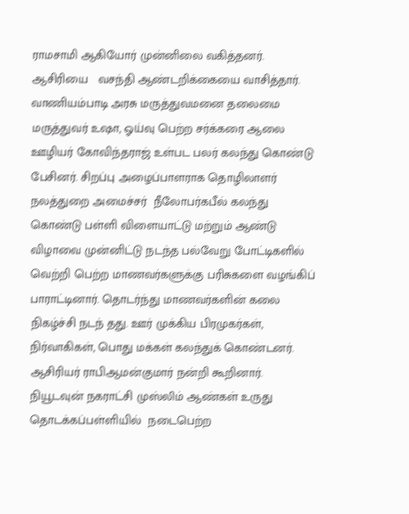ராமசாமி ஆகியோர் முன்னிலை வகித்தனர். ஆசிரியை   வசந்தி ஆண்டறிக்கையை வாசித்தார். வாணியம்பாடி அரசு மருத்துவமனை தலைமை மருத்துவர் உஷா, ஓய்வு பெற்ற சர்க்கரை ஆலை ஊழியர் கோவிந்தராஜ் உள்பட பலர் கலந்து கொண்டு பேசினர். சிறப்பு அழைப்பாளராக தொழிலாளர் நலத்துறை அமைச்சர்  நீலோபர்கபீல் கலந்து கொண்டு பள்ளி விளையாட்டு மற்றும் ஆண்டு விழாவை முன்னிட்டு நடந்த பல்வேறு போட்டிகளில் வெற்றி பெற்ற மாணவர்களுக்கு பரிசுகளை வழங்கிப் பாராட்டினார். தொடர்ந்து மாணவர்களின் கலை நிகழ்ச்சி நடந் தது. ஊர் முக்கிய பிரமுகர்கள், நிர்வாகிகள், பொது மக்கள் கலந்துக் கொண்டனர். ஆசிரியர் ராபிஆமன்குமார் நன்றி கூறினார்.
நியூடவுன் நகராட்சி முஸ்லிம் ஆண்கள் உருது தொடக்கப்பள்ளியில்  நடைபெற்ற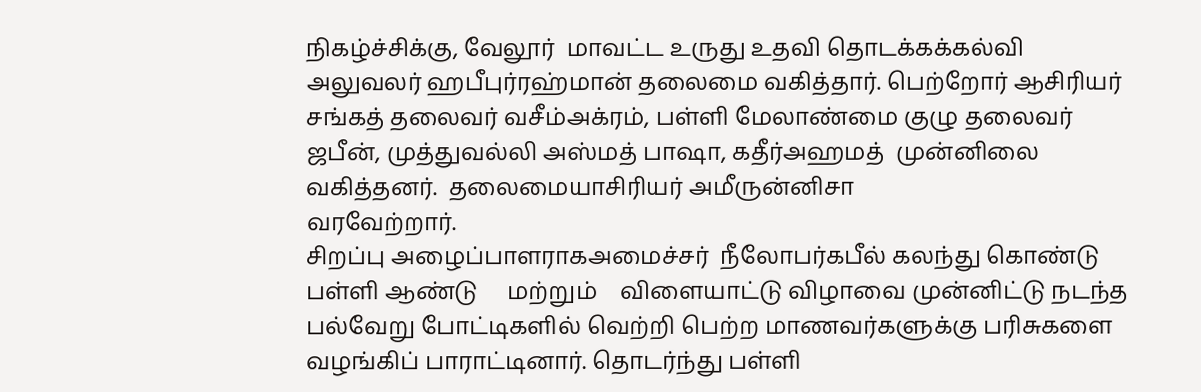நிகழ்ச்சிக்கு, வேலூர்  மாவட்ட உருது உதவி தொடக்கக்கல்வி அலுவலர் ஹபீபுர்ரஹ்மான் தலைமை வகித்தார். பெற்றோர் ஆசிரியர் சங்கத் தலைவர் வசீம்அக்ரம், பள்ளி மேலாண்மை குழு தலைவர் ஜபீன், முத்துவல்லி அஸ்மத் பாஷா, கதீர்அஹமத்  முன்னிலை வகித்தனர்.  தலைமையாசிரியர் அமீருன்னிசா
வரவேற்றார்.
சிறப்பு அழைப்பாளராகஅமைச்சர்  நீலோபர்கபீல் கலந்து கொண்டு பள்ளி ஆண்டு     மற்றும்    விளையாட்டு விழாவை முன்னிட்டு நடந்த பல்வேறு போட்டிகளில் வெற்றி பெற்ற மாணவர்களுக்கு பரிசுகளை வழங்கிப் பாராட்டினார். தொடர்ந்து பள்ளி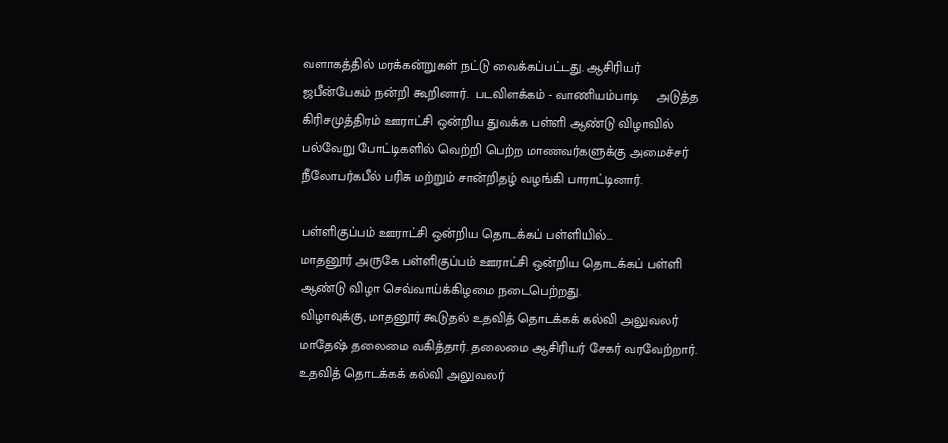வளாகத்தில் மரக்கன்றுகள் நட்டு வைக்கப்பட்டது. ஆசிரியர் ஜபீன்பேகம் நன்றி கூறினார்.  படவிளக்கம் - வாணியம்பாடி     அடுத்த  கிரிசமுத்திரம் ஊராட்சி ஒன்றிய துவக்க பள்ளி ஆண்டு விழாவில் பல்வேறு போட்டிகளில் வெற்றி பெற்ற மாணவர்களுக்கு அமைச்சர் நீலோபர்கபீல் பரிசு மற்றும் சான்றிதழ் வழங்கி பாராட்டினார்.

பள்ளிகுப்பம் ஊராட்சி ஒன்றிய தொடக்கப் பள்ளியில்...
மாதனூர் அருகே பள்ளிகுப்பம் ஊராட்சி ஒன்றிய தொடக்கப் பள்ளி ஆண்டு விழா செவ்வாய்க்கிழமை நடைபெற்றது.
விழாவுக்கு, மாதனூர் கூடுதல் உதவித் தொடக்கக் கல்வி அலுவலர் மாதேஷ் தலைமை வகித்தார். தலைமை ஆசிரியர் சேகர் வரவேற்றார். உதவித் தொடக்கக் கல்வி அலுவலர்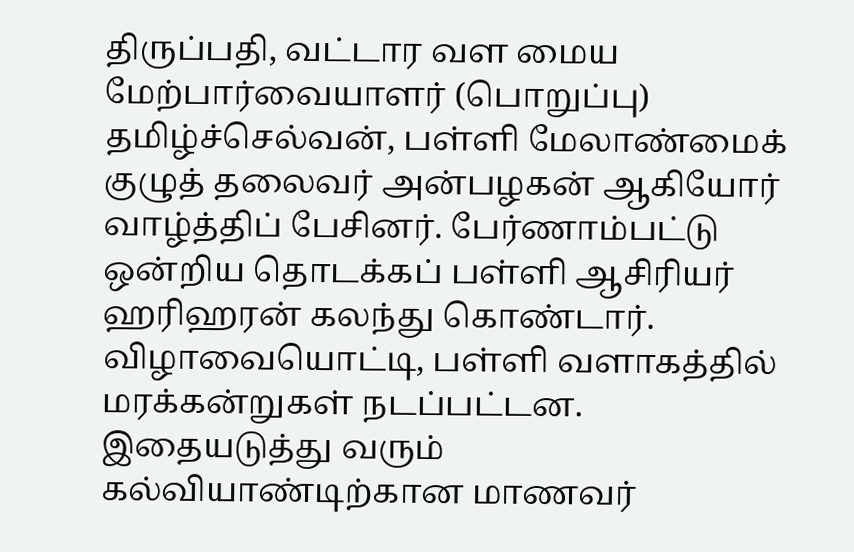திருப்பதி, வட்டார வள மைய  மேற்பார்வையாளர் (பொறுப்பு) தமிழ்ச்செல்வன், பள்ளி மேலாண்மைக் குழுத் தலைவர் அன்பழகன் ஆகியோர் வாழ்த்திப் பேசினர். பேர்ணாம்பட்டு ஒன்றிய தொடக்கப் பள்ளி ஆசிரியர் ஹரிஹரன் கலந்து கொண்டார்.
விழாவையொட்டி, பள்ளி வளாகத்தில் மரக்கன்றுகள் நடப்பட்டன. இதையடுத்து வரும் கல்வியாண்டிற்கான மாணவர்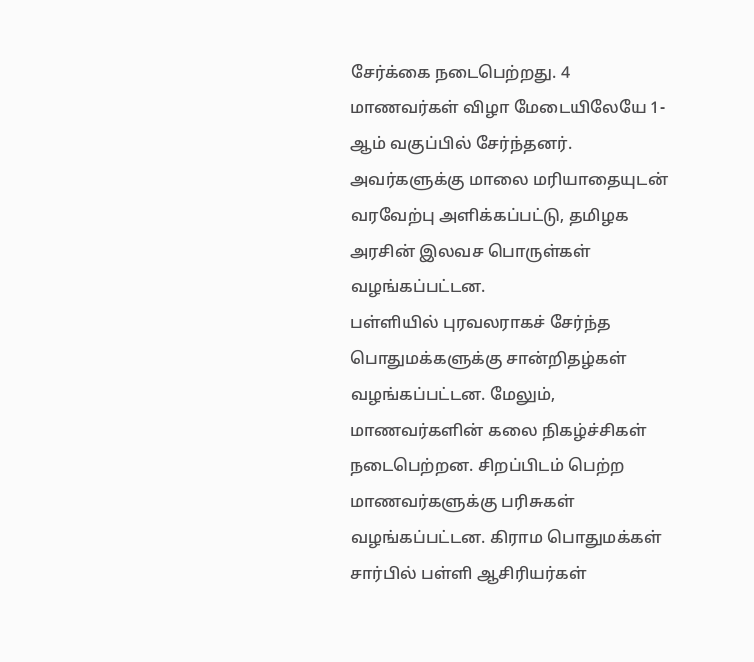சேர்க்கை நடைபெற்றது. 4 மாணவர்கள் விழா மேடையிலேயே 1-ஆம் வகுப்பில் சேர்ந்தனர். அவர்களுக்கு மாலை மரியாதையுடன் வரவேற்பு அளிக்கப்பட்டு, தமிழக அரசின் இலவச பொருள்கள் வழங்கப்பட்டன.
பள்ளியில் புரவலராகச் சேர்ந்த பொதுமக்களுக்கு சான்றிதழ்கள் வழங்கப்பட்டன. மேலும், மாணவர்களின் கலை நிகழ்ச்சிகள் நடைபெற்றன. சிறப்பிடம் பெற்ற மாணவர்களுக்கு பரிசுகள் வழங்கப்பட்டன. கிராம பொதுமக்கள் சார்பில் பள்ளி ஆசிரியர்கள்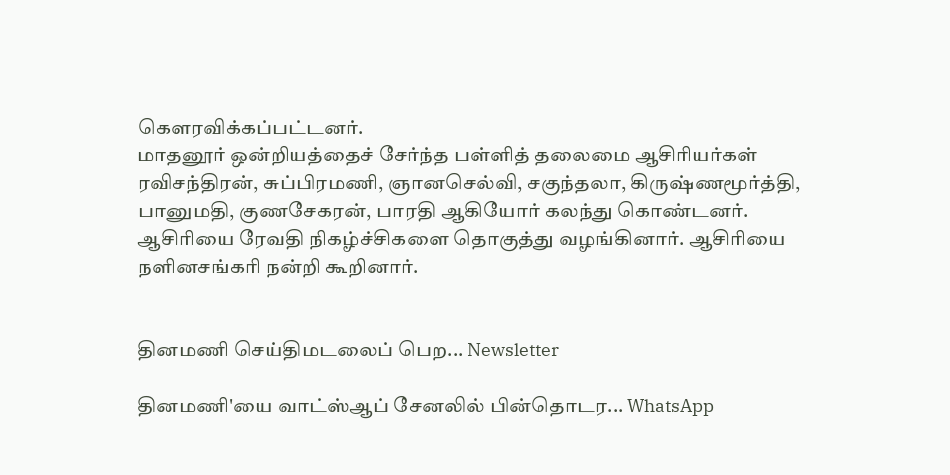கௌரவிக்கப்பட்டனர்.
மாதனூர் ஒன்றியத்தைச் சேர்ந்த பள்ளித் தலைமை ஆசிரியர்கள் ரவிசந்திரன், சுப்பிரமணி, ஞானசெல்வி, சகுந்தலா, கிருஷ்ணமூர்த்தி, பானுமதி, குணசேகரன், பாரதி ஆகியோர் கலந்து கொண்டனர். ஆசிரியை ரேவதி நிகழ்ச்சிகளை தொகுத்து வழங்கினார். ஆசிரியை நளினசங்கரி நன்றி கூறினார்.


தினமணி செய்திமடலைப் பெற... Newsletter

தினமணி'யை வாட்ஸ்ஆப் சேனலில் பின்தொடர... WhatsApp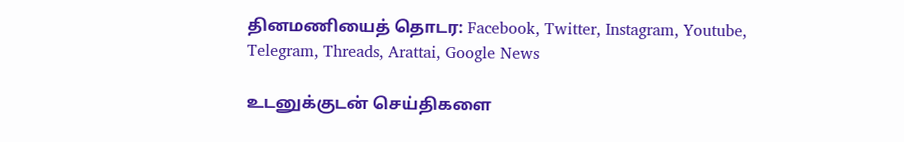தினமணியைத் தொடர: Facebook, Twitter, Instagram, Youtube, Telegram, Threads, Arattai, Google News

உடனுக்குடன் செய்திகளை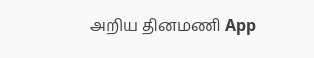அறிய தினமணி App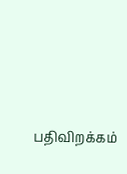பதிவிறக்கம்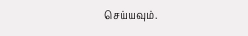செய்யவும்.